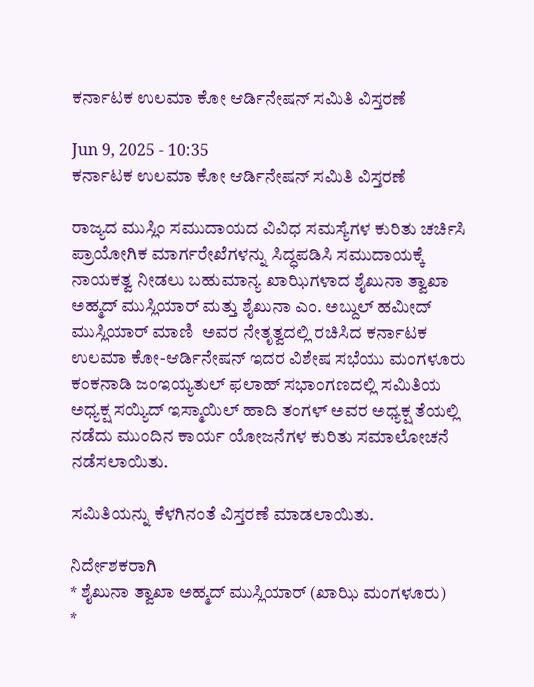ಕರ್ನಾಟಕ ಉಲಮಾ ಕೋ ಆರ್ಡಿನೇಷನ್ ಸಮಿತಿ ವಿಸ್ತರಣೆ

Jun 9, 2025 - 10:35
ಕರ್ನಾಟಕ ಉಲಮಾ ಕೋ ಆರ್ಡಿನೇಷನ್ ಸಮಿತಿ ವಿಸ್ತರಣೆ

ರಾಜ್ಯದ ಮುಸ್ಲಿಂ ಸಮುದಾಯದ ವಿವಿಧ ಸಮಸ್ಯೆಗಳ ಕುರಿತು ಚರ್ಚಿಸಿ ಪ್ರಾಯೋಗಿಕ ಮಾರ್ಗರೇಖೆಗಳನ್ನು ಸಿದ್ಧಪಡಿಸಿ ಸಮುದಾಯಕ್ಕೆ ನಾಯಕತ್ವ ನೀಡಲು ಬಹುಮಾನ್ಯ ಖಾಝಿಗಳಾದ ಶೈಖುನಾ ತ್ವಾಖಾ ಅಹ್ಮದ್ ಮುಸ್ಲಿಯಾರ್ ಮತ್ತು ಶೈಖುನಾ ಎಂ. ಅಬ್ದುಲ್ ಹಮೀದ್ ಮುಸ್ಲಿಯಾರ್ ಮಾಣಿ  ಅವರ ನೇತೃತ್ವದಲ್ಲಿ ರಚಿಸಿದ ಕರ್ನಾಟಕ ಉಲಮಾ ಕೋ-ಆರ್ಡಿನೇಷನ್ ಇದರ ವಿಶೇಷ ಸಭೆಯು ಮಂಗಳೂರು ಕಂಕನಾಡಿ ಜಂಇಯ್ಯತುಲ್ ಫಲಾಹ್ ಸಭಾಂಗಣದಲ್ಲಿ ಸಮಿತಿಯ ಅಧ್ಯಕ್ಷ ಸಯ್ಯಿದ್ ಇಸ್ಮಾಯಿಲ್ ಹಾದಿ ತಂಗಳ್ ಅವರ ಅಧ್ಯಕ್ಷ ತೆಯಲ್ಲಿ ನಡೆದು ಮುಂದಿನ ಕಾರ್ಯ ಯೋಜನೆಗಳ ಕುರಿತು ಸಮಾಲೋಚನೆ ನಡೆಸಲಾಯಿತು.

ಸಮಿತಿಯನ್ನು ಕೆಳಗಿನಂತೆ ವಿಸ್ತರಣೆ ಮಾಡಲಾಯಿತು.

ನಿರ್ದೇಶಕರಾಗಿ
* ಶೈಖುನಾ ತ್ವಾಖಾ ಅಹ್ಮದ್ ಮುಸ್ಲಿಯಾರ್ (ಖಾಝಿ ಮಂಗಳೂರು)
*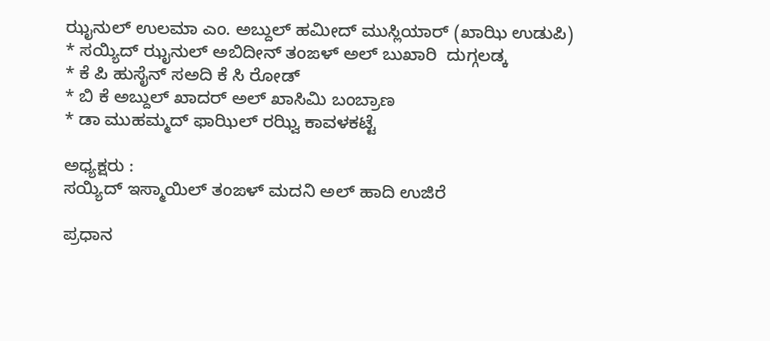ಝೖನುಲ್ ಉಲಮಾ ಎಂ. ಅಬ್ದುಲ್ ಹಮೀದ್ ಮುಸ್ಲಿಯಾರ್ (ಖಾಝಿ ಉಡುಪಿ)
* ಸಯ್ಯಿದ್ ಝೖನುಲ್ ಅಬಿದೀನ್ ತಂಙಳ್ ಅಲ್ ಬುಖಾರಿ  ದುಗ್ಗಲಡ್ಕ
* ಕೆ ಪಿ ಹುಸೈನ್ ಸಅದಿ ಕೆ ಸಿ ರೋಡ್
* ಬಿ ಕೆ ಅಬ್ದುಲ್ ಖಾದರ್ ಅಲ್ ಖಾಸಿಮಿ ಬಂಬ್ರಾಣ
* ಡಾ ಮುಹಮ್ಮದ್ ಫಾಝಿಲ್ ರಝ್ವಿ ಕಾವಳಕಟ್ಟೆ

ಅಧ್ಯಕ್ಷರು :
ಸಯ್ಯಿದ್ ಇಸ್ಮಾಯಿಲ್ ತಂಙಳ್ ಮದನಿ ಅಲ್ ಹಾದಿ ಉಜಿರೆ

ಪ್ರಧಾನ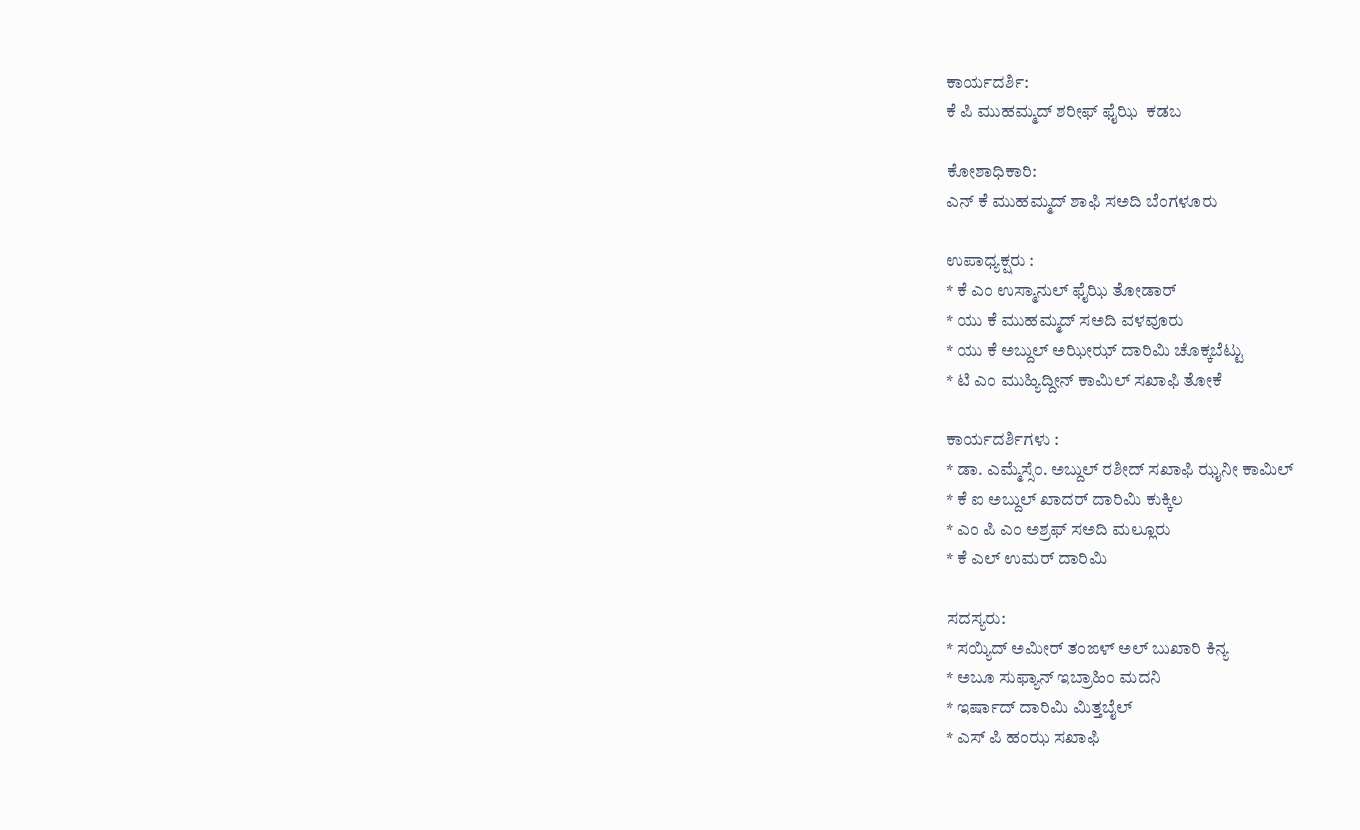ಕಾರ್ಯದರ್ಶಿ:
ಕೆ ಪಿ ಮುಹಮ್ಮದ್ ಶರೀಫ್ ಫೈಝಿ  ಕಡಬ

ಕೋಶಾಧಿಕಾರಿ:
ಎನ್ ಕೆ ಮುಹಮ್ಮದ್ ಶಾಫಿ ಸಅದಿ ಬೆಂಗಳೂರು

ಉಪಾಧ್ಯಕ್ಷರು :
* ಕೆ ಎಂ ಉಸ್ಮಾನುಲ್ ಫೈಝಿ ತೋಡಾರ್
* ಯು ಕೆ ಮುಹಮ್ಮದ್ ಸಅದಿ ವಳವೂರು
* ಯು ಕೆ ಅಬ್ದುಲ್ ಅಝೀಝ್ ದಾರಿಮಿ ಚೊಕ್ಕಬೆಟ್ಟು
* ಟಿ ಎಂ ಮುಹ್ಯಿದ್ದೀನ್ ಕಾಮಿಲ್ ಸಖಾಫಿ ತೋಕೆ

ಕಾರ್ಯದರ್ಶಿಗಳು :
* ಡಾ. ಎಮ್ಮೆಸ್ಸೆಂ. ಅಬ್ದುಲ್ ರಶೀದ್ ಸಖಾಫಿ ಝೖನೀ ಕಾಮಿಲ್
* ಕೆ ಐ ಅಬ್ದುಲ್ ಖಾದರ್ ದಾರಿಮಿ ಕುಕ್ಕಿಲ
* ಎಂ ಪಿ ಎಂ ಅಶ್ರಫ್ ಸಅದಿ ಮಲ್ಲೂರು
* ಕೆ ಎಲ್ ಉಮರ್ ದಾರಿಮಿ

ಸದಸ್ಯರು:
* ಸಯ್ಯಿದ್ ಅಮೀರ್ ತಂಙಳ್ ಅಲ್ ಬುಖಾರಿ ಕಿನ್ಯ
* ಅಬೂ ಸುಫ್ಯಾನ್ ಇಬ್ರಾಹಿಂ ಮದನಿ
* ಇರ್ಷಾದ್ ದಾರಿಮಿ ಮಿತ್ತಬೈಲ್
* ಎಸ್ ಪಿ ಹಂಝ ಸಖಾಫಿ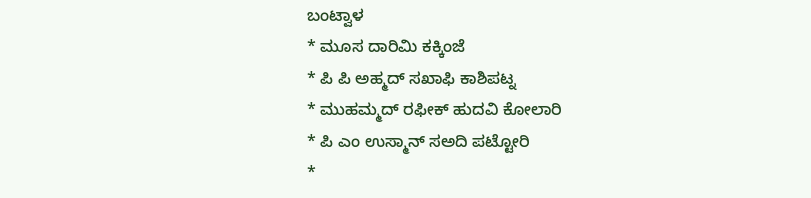ಬಂಟ್ವಾಳ
* ಮೂಸ ದಾರಿಮಿ ಕಕ್ಕಿಂಜೆ
* ಪಿ ಪಿ ಅಹ್ಮದ್ ಸಖಾಫಿ ಕಾಶಿಪಟ್ನ
* ಮುಹಮ್ಮದ್ ರಫೀಕ್ ಹುದವಿ ಕೋಲಾರಿ
* ಪಿ ಎಂ ಉಸ್ಮಾನ್ ಸಅದಿ ಪಟ್ಟೋರಿ
*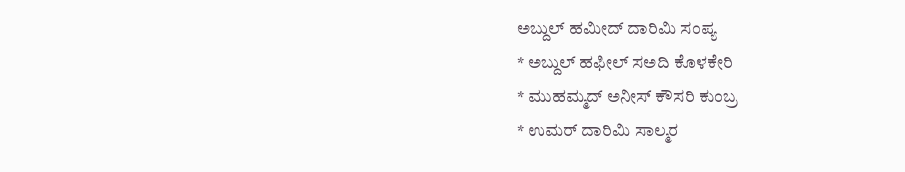ಅಬ್ದುಲ್ ಹಮೀದ್ ದಾರಿಮಿ ಸಂಪ್ಯ
* ಅಬ್ದುಲ್ ಹಫೀಲ್ ಸಅದಿ ಕೊಳಕೇರಿ
* ಮುಹಮ್ಮದ್ ಅನೀಸ್ ಕೌಸರಿ ಕುಂಬ್ರ
* ಉಮರ್ ದಾರಿಮಿ ಸಾಲ್ಮರ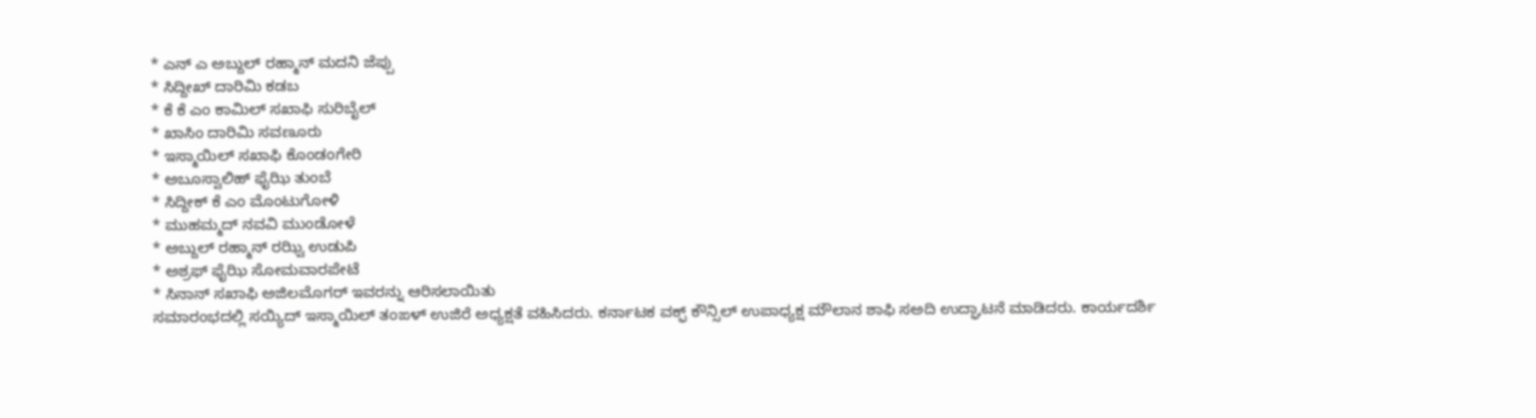* ಎನ್ ಎ ಅಬ್ದುಲ್ ರಹ್ಮಾನ್ ಮದನಿ ಜೆಪ್ಪು
* ಸಿದ್ದೀಖ್ ದಾರಿಮಿ ಕಡಬ
* ಕೆ ಕೆ ಎಂ ಕಾಮಿಲ್ ಸಖಾಫಿ ಸುರಿಬೈಲ್
* ಖಾಸಿಂ ದಾರಿಮಿ ಸವಣೂರು
* ಇಸ್ಮಾಯಿಲ್ ಸಖಾಫಿ ಕೊಂಡಂಗೇರಿ
* ಅಬೂಸ್ವಾಲಿಹ್ ಫೈಝಿ ತುಂಬೆ
* ಸಿದ್ದೀಕ್ ಕೆ ಎಂ ಮೊಂಟುಗೋಳಿ
* ಮುಹಮ್ಮದ್ ನವವಿ ಮುಂಡೋಳೆ
* ಅಬ್ದುಲ್ ರಹ್ಮಾನ್ ರಝ್ವಿ ಉಡುಪಿ
* ಅಶ್ರಫ್ ಫೈಝಿ ಸೋಮವಾರಪೇಟೆ
* ಸಿನಾನ್ ಸಖಾಫಿ ಅಜಿಲಮೊಗರ್ ಇವರನ್ನು ಆರಿಸಲಾಯಿತು
ಸಮಾರಂಭದಲ್ಲಿ ಸಯ್ಯಿದ್ ಇಸ್ಮಾಯಿಲ್ ತಂಙಳ್ ಉಜಿರೆ ಅಧ್ಯಕ್ಷತೆ ವಹಿಸಿದರು. ಕರ್ನಾಟಕ ವಕ್ಫ್ ಕೌನ್ಸಿಲ್ ಉಪಾಧ್ಯಕ್ಷ ಮೌಲಾನ ಶಾಫಿ ಸಅದಿ ಉದ್ಘಾಟನೆ ಮಾಡಿದರು. ಕಾರ್ಯದರ್ಶಿ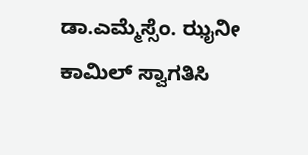ಡಾ.ಎಮ್ಮೆಸ್ಸೆಂ. ಝೖನೀ ಕಾಮಿಲ್ ಸ್ವಾಗತಿಸಿ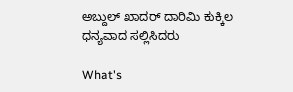ಅಬ್ದುಲ್ ಖಾದರ್ ದಾರಿಮಿ ಕುಕ್ಕಿಲ ಧನ್ಯವಾದ ಸಲ್ಲಿಸಿದರು

What's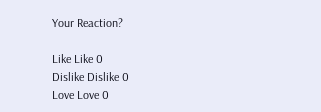Your Reaction?

Like Like 0
Dislike Dislike 0
Love Love 0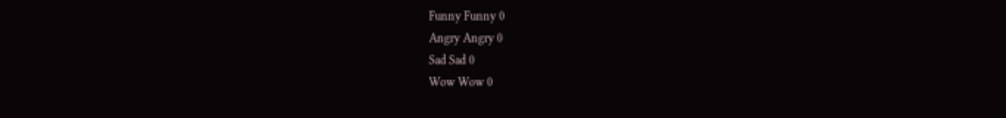Funny Funny 0
Angry Angry 0
Sad Sad 0
Wow Wow 0